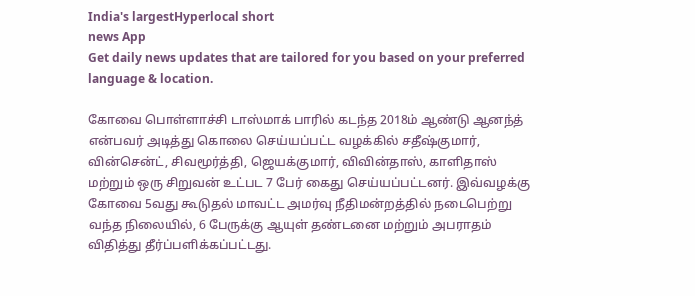India's largestHyperlocal short
news App
Get daily news updates that are tailored for you based on your preferred language & location.

கோவை பொள்ளாச்சி டாஸ்மாக் பாரில் கடந்த 2018ம் ஆண்டு ஆனந்த் என்பவர் அடித்து கொலை செய்யப்பட்ட வழக்கில் சதீஷ்குமார், வின்சென்ட், சிவமூர்த்தி, ஜெயக்குமார், விவின்தாஸ், காளிதாஸ் மற்றும் ஒரு சிறுவன் உட்பட 7 பேர் கைது செய்யப்பட்டனர். இவ்வழக்கு கோவை 5வது கூடுதல் மாவட்ட அமர்வு நீதிமன்றத்தில் நடைபெற்று வந்த நிலையில், 6 பேருக்கு ஆயுள் தண்டனை மற்றும் அபராதம் விதித்து தீர்ப்பளிக்கப்பட்டது.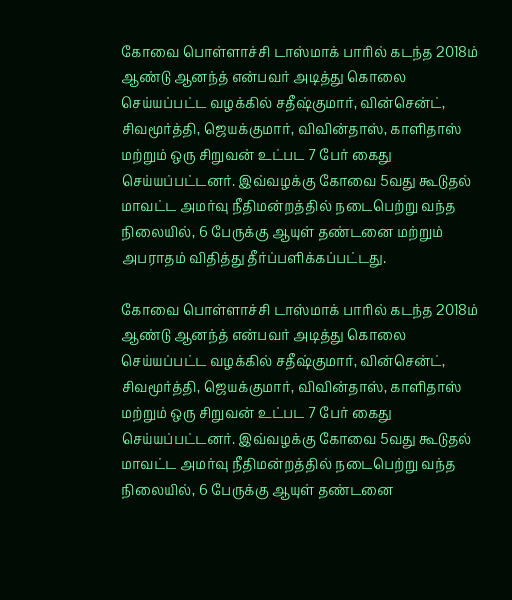கோவை பொள்ளாச்சி டாஸ்மாக் பாரில் கடந்த 2018ம் ஆண்டு ஆனந்த் என்பவர் அடித்து கொலை செய்யப்பட்ட வழக்கில் சதீஷ்குமார், வின்சென்ட், சிவமூர்த்தி, ஜெயக்குமார், விவின்தாஸ், காளிதாஸ் மற்றும் ஒரு சிறுவன் உட்பட 7 பேர் கைது செய்யப்பட்டனர். இவ்வழக்கு கோவை 5வது கூடுதல் மாவட்ட அமர்வு நீதிமன்றத்தில் நடைபெற்று வந்த நிலையில், 6 பேருக்கு ஆயுள் தண்டனை மற்றும் அபராதம் விதித்து தீர்ப்பளிக்கப்பட்டது.

கோவை பொள்ளாச்சி டாஸ்மாக் பாரில் கடந்த 2018ம் ஆண்டு ஆனந்த் என்பவர் அடித்து கொலை செய்யப்பட்ட வழக்கில் சதீஷ்குமார், வின்சென்ட், சிவமூர்த்தி, ஜெயக்குமார், விவின்தாஸ், காளிதாஸ் மற்றும் ஒரு சிறுவன் உட்பட 7 பேர் கைது செய்யப்பட்டனர். இவ்வழக்கு கோவை 5வது கூடுதல் மாவட்ட அமர்வு நீதிமன்றத்தில் நடைபெற்று வந்த நிலையில், 6 பேருக்கு ஆயுள் தண்டனை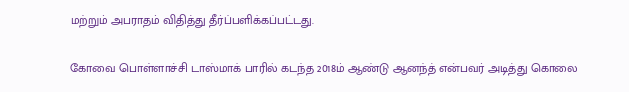மற்றும் அபராதம் விதித்து தீர்ப்பளிக்கப்பட்டது.

கோவை பொள்ளாச்சி டாஸ்மாக் பாரில் கடந்த 2018ம் ஆண்டு ஆனந்த் என்பவர் அடித்து கொலை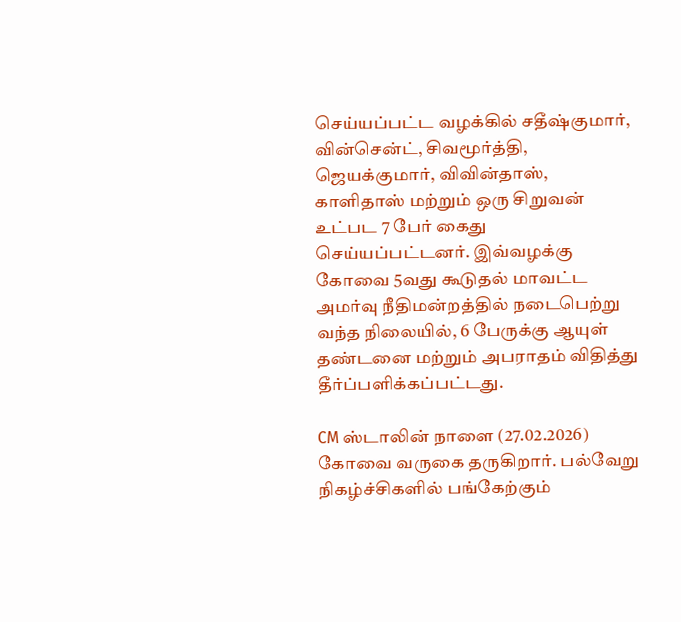செய்யப்பட்ட வழக்கில் சதீஷ்குமார், வின்சென்ட், சிவமூர்த்தி, ஜெயக்குமார், விவின்தாஸ், காளிதாஸ் மற்றும் ஒரு சிறுவன் உட்பட 7 பேர் கைது செய்யப்பட்டனர். இவ்வழக்கு கோவை 5வது கூடுதல் மாவட்ட அமர்வு நீதிமன்றத்தில் நடைபெற்று வந்த நிலையில், 6 பேருக்கு ஆயுள் தண்டனை மற்றும் அபராதம் விதித்து தீர்ப்பளிக்கப்பட்டது.

CM ஸ்டாலின் நாளை (27.02.2026) கோவை வருகை தருகிறார். பல்வேறு நிகழ்ச்சிகளில் பங்கேற்கும்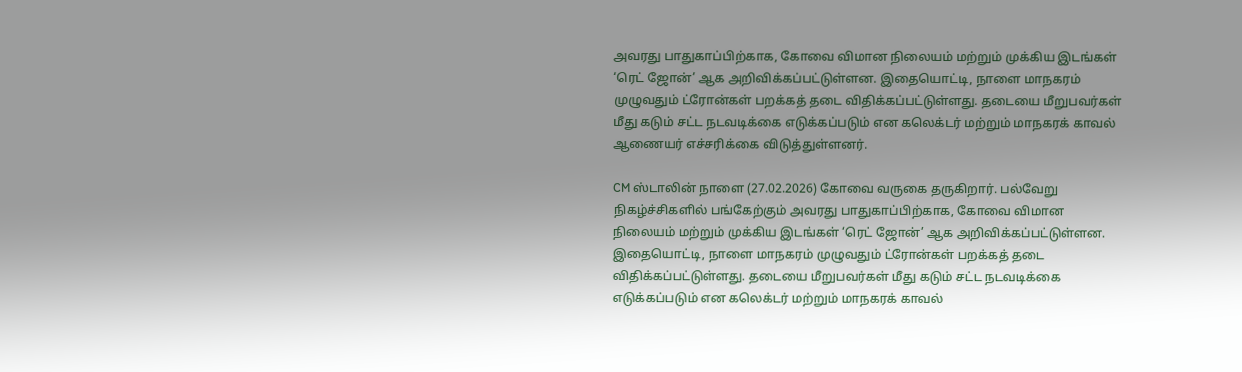அவரது பாதுகாப்பிற்காக, கோவை விமான நிலையம் மற்றும் முக்கிய இடங்கள் ‘ரெட் ஜோன்’ ஆக அறிவிக்கப்பட்டுள்ளன. இதையொட்டி, நாளை மாநகரம் முழுவதும் ட்ரோன்கள் பறக்கத் தடை விதிக்கப்பட்டுள்ளது. தடையை மீறுபவர்கள் மீது கடும் சட்ட நடவடிக்கை எடுக்கப்படும் என கலெக்டர் மற்றும் மாநகரக் காவல் ஆணையர் எச்சரிக்கை விடுத்துள்ளனர்.

CM ஸ்டாலின் நாளை (27.02.2026) கோவை வருகை தருகிறார். பல்வேறு நிகழ்ச்சிகளில் பங்கேற்கும் அவரது பாதுகாப்பிற்காக, கோவை விமான நிலையம் மற்றும் முக்கிய இடங்கள் ‘ரெட் ஜோன்’ ஆக அறிவிக்கப்பட்டுள்ளன. இதையொட்டி, நாளை மாநகரம் முழுவதும் ட்ரோன்கள் பறக்கத் தடை விதிக்கப்பட்டுள்ளது. தடையை மீறுபவர்கள் மீது கடும் சட்ட நடவடிக்கை எடுக்கப்படும் என கலெக்டர் மற்றும் மாநகரக் காவல்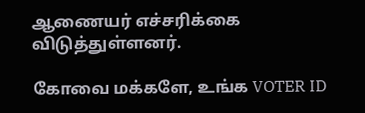ஆணையர் எச்சரிக்கை விடுத்துள்ளனர்.

கோவை மக்களே, உங்க VOTER ID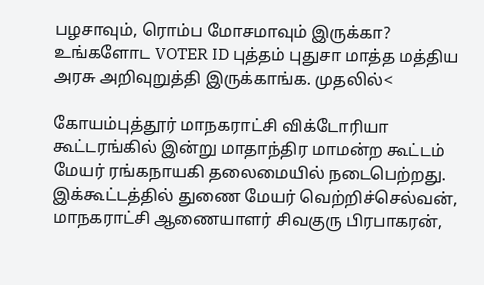பழசாவும், ரொம்ப மோசமாவும் இருக்கா? உங்களோட VOTER ID புத்தம் புதுசா மாத்த மத்திய அரசு அறிவுறுத்தி இருக்காங்க. முதலில்<

கோயம்புத்தூர் மாநகராட்சி விக்டோரியா கூட்டரங்கில் இன்று மாதாந்திர மாமன்ற கூட்டம் மேயர் ரங்கநாயகி தலைமையில் நடைபெற்றது. இக்கூட்டத்தில் துணை மேயர் வெற்றிச்செல்வன், மாநகராட்சி ஆணையாளர் சிவகுரு பிரபாகரன்,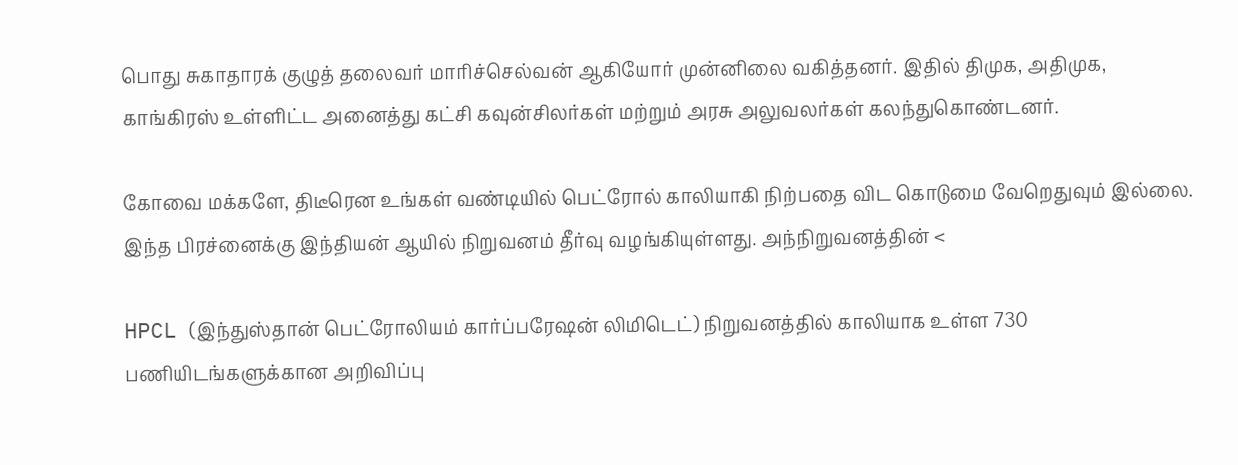பொது சுகாதாரக் குழுத் தலைவர் மாரிச்செல்வன் ஆகியோர் முன்னிலை வகித்தனர். இதில் திமுக, அதிமுக, காங்கிரஸ் உள்ளிட்ட அனைத்து கட்சி கவுன்சிலர்கள் மற்றும் அரசு அலுவலர்கள் கலந்துகொண்டனர்.

கோவை மக்களே, திடீரென உங்கள் வண்டியில் பெட்ரோல் காலியாகி நிற்பதை விட கொடுமை வேறெதுவும் இல்லை. இந்த பிரச்னைக்கு இந்தியன் ஆயில் நிறுவனம் தீர்வு வழங்கியுள்ளது. அந்நிறுவனத்தின் <

HPCL (இந்துஸ்தான் பெட்ரோலியம் கார்ப்பரேஷன் லிமிடெட்) நிறுவனத்தில் காலியாக உள்ள 730 பணியிடங்களுக்கான அறிவிப்பு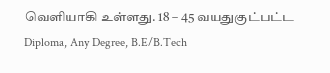வெளியாகி உள்ளது. 18 – 45 வயதுகுட்பட்ட Diploma, Any Degree, B.E/B.Tech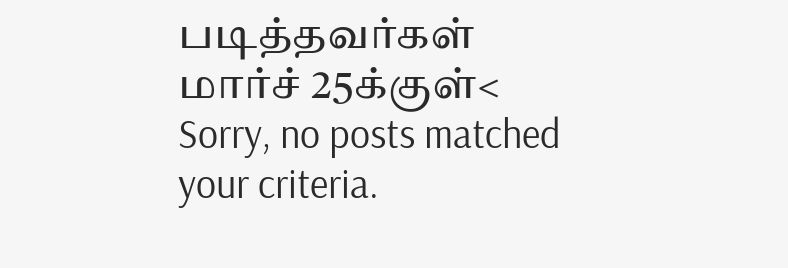படித்தவர்கள் மார்ச் 25க்குள்<
Sorry, no posts matched your criteria.